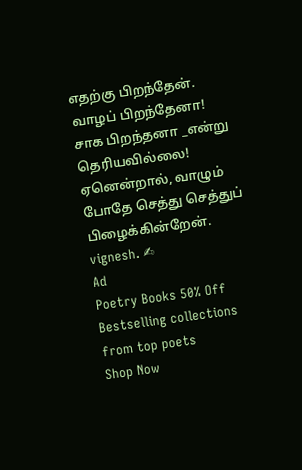எதற்கு பிறந்தேன்.
வாழப் பிறந்தேனா! சாக பிறந்தனா _என்று தெரியவில்லை! ஏனென்றால், வாழும் போதே செத்து செத்துப் பிழைக்கின்றேன். vignesh. ✍
Ad
Poetry Books 50% Off
Bestselling collections from top poets
Shop Now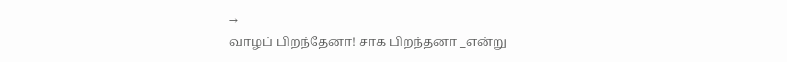→
வாழப் பிறந்தேனா! சாக பிறந்தனா _என்று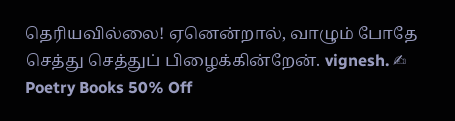தெரியவில்லை! ஏனென்றால், வாழும் போதே செத்து செத்துப் பிழைக்கின்றேன். vignesh. ✍
Poetry Books 50% Off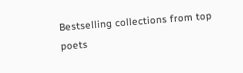Bestselling collections from top poets